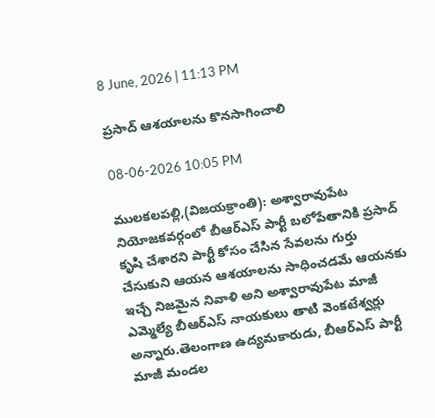8 June, 2026 | 11:13 PM

ప్రసాద్ ఆశయాలను కొనసాగించాలి

08-06-2026 10:05 PM

ములకలపల్లి,(విజయక్రాంతి): అశ్వారావుపేట నియోజకవర్గంలో బీఆర్ఎస్ పార్టీ బలోపేతానికి ప్రసాద్ కృషి చేశారని పార్టీ కోసం చేసిన సేవలను గుర్తు చేసుకుని ఆయన ఆశయాలను సాధించడమే ఆయనకు ఇచ్చే నిజమైన నివాళి అని అశ్వారావుపేట మాజీ ఎమ్మెల్యే బీఆర్ఎస్ నాయకులు తాటి వెంకటేశ్వర్లు అన్నారు.తెలంగాణ ఉద్యమకారుడు, బీఆర్ఎస్ పార్టీ మాజీ మండల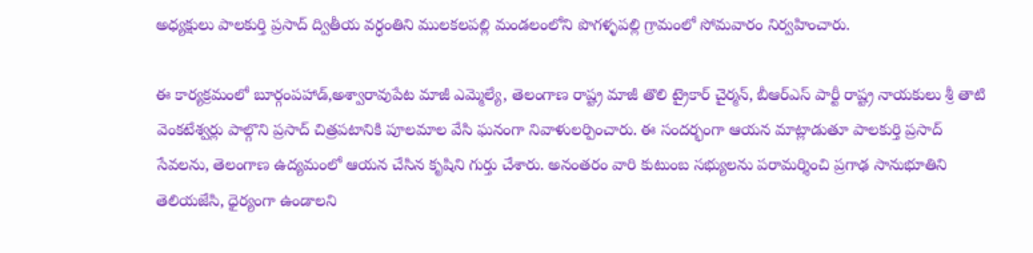అధ్యక్షులు పాలకుర్తి ప్రసాద్ ద్వితీయ వర్ధంతిని ములకలపల్లి మండలంలోని పొగళ్ళపల్లి గ్రామంలో సోమవారం నిర్వహించారు.

ఈ కార్యక్రమంలో బూర్గంపహాడ్,అశ్వారావుపేట మాజీ ఎమ్మెల్యే, తెలంగాణ రాష్ట్ర మాజీ తొలి ట్రైకార్ చైర్మన్, బీఆర్ఎస్ పార్టీ రాష్ట్ర నాయకులు శ్రీ తాటి వెంకటేశ్వర్లు పాల్గొని ప్రసాద్ చిత్రపటానికి పూలమాల వేసి ఘనంగా నివాళులర్పించారు. ఈ సందర్భంగా ఆయన మాట్లాడుతూ పాలకుర్తి ప్రసాద్ సేవలను, తెలంగాణ ఉద్యమంలో ఆయన చేసిన కృషిని గుర్తు చేశారు. అనంతరం వారి కుటుంబ సభ్యులను పరామర్శించి ప్రగాఢ సానుభూతిని తెలియజేసి, ధైర్యంగా ఉండాలని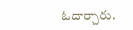ఓదార్చారు.